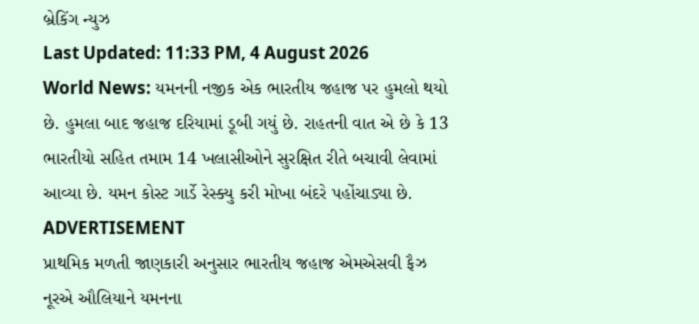બ્રેકિંગ ન્યુઝ
Last Updated: 11:33 PM, 4 August 2026
World News: યમનની નજીક એક ભારતીય જહાજ પર હુમલો થયો છે. હુમલા બાદ જહાજ દરિયામાં ડૂબી ગયું છે. રાહતની વાત એ છે કે 13 ભારતીયો સહિત તમામ 14 ખલાસીઓને સુરક્ષિત રીતે બચાવી લેવામાં આવ્યા છે. યમન કોસ્ટ ગાર્ડે રેસ્ક્યુ કરી મોખા બંદરે પહોંચાડ્યા છે.
ADVERTISEMENT
પ્રાથમિક મળતી જાણકારી અનુસાર ભારતીય જહાજ એમએસવી ફૈઝ નૂરએ ઔલિયાને યમનના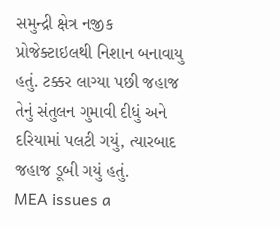સમુન્દ્રી ક્ષેત્ર નજીક પ્રોજેક્ટાઇલથી નિશાન બનાવાયુ હતું. ટક્કર લાગ્યા પછી જહાજ તેનું સંતુલન ગુમાવી દીધું અને દરિયામાં પલટી ગયું, ત્યારબાદ જહાજ ડૂબી ગયું હતું.
MEA issues a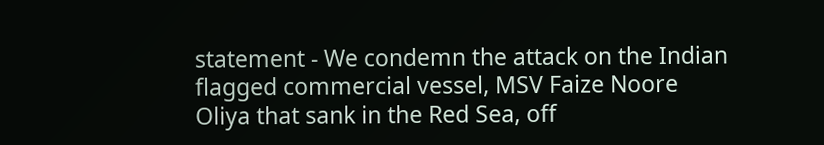statement - We condemn the attack on the Indian flagged commercial vessel, MSV Faize Noore Oliya that sank in the Red Sea, off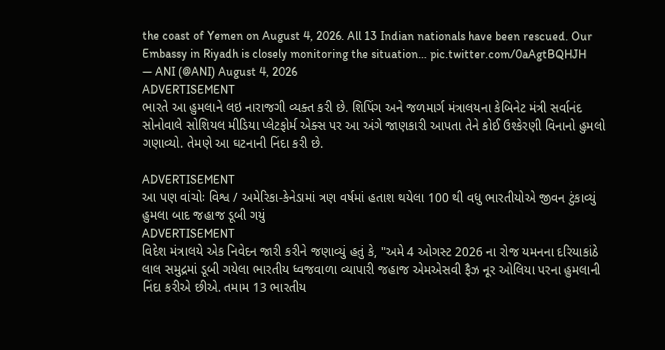the coast of Yemen on August 4, 2026. All 13 Indian nationals have been rescued. Our Embassy in Riyadh is closely monitoring the situation… pic.twitter.com/0aAgtBQHJH
— ANI (@ANI) August 4, 2026
ADVERTISEMENT
ભારતે આ હુમલાને લઇ નારાજગી વ્યક્ત કરી છે. શિપિંગ અને જળમાર્ગ મંત્રાલયના કેબિનેટ મંત્રી સર્વાનંદ સોનોવાલે સોશિયલ મીડિયા પ્લેટફોર્મ એક્સ પર આ અંગે જાણકારી આપતા તેને કોઈ ઉશ્કેરણી વિનાનો હુમલો ગણાવ્યો. તેમણે આ ઘટનાની નિંદા કરી છે.

ADVERTISEMENT
આ પણ વાંચોઃ વિશ્વ / અમેરિકા-કેનેડામાં ત્રણ વર્ષમાં હતાશ થયેલા 100 થી વધુ ભારતીયોએ જીવન ટુંકાવ્યું
હુમલા બાદ જહાજ ડૂબી ગયું
ADVERTISEMENT
વિદેશ મંત્રાલયે એક નિવેદન જારી કરીને જણાવ્યું હતું કે, "અમે 4 ઓગસ્ટ 2026 ના રોજ યમનના દરિયાકાંઠે લાલ સમુદ્રમાં ડૂબી ગયેલા ભારતીય ધ્વજવાળા વ્યાપારી જહાજ એમએસવી ફૈઝ નૂર ઓલિયા પરના હુમલાની નિંદા કરીએ છીએ. તમામ 13 ભારતીય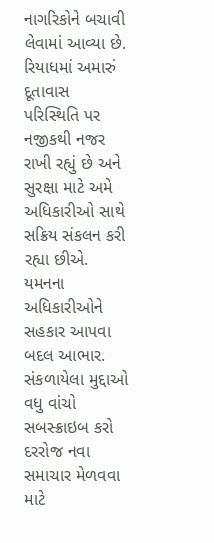નાગરિકોને બચાવી લેવામાં આવ્યા છે. રિયાધમાં અમારું દૂતાવાસ પરિસ્થિતિ પર નજીકથી નજર રાખી રહ્યું છે અને સુરક્ષા માટે અમે અધિકારીઓ સાથે સક્રિય સંકલન કરી રહ્યા છીએ. યમનના અધિકારીઓને સહકાર આપવા બદલ આભાર.
સંકળાયેલા મુદ્દાઓ
વધુ વાંચો
સબસ્ક્રાઇબ કરો
દરરોજ નવા સમાચાર મેળવવા માટે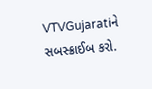VTVGujaratiને સબસ્ક્રાઈબ કરો.